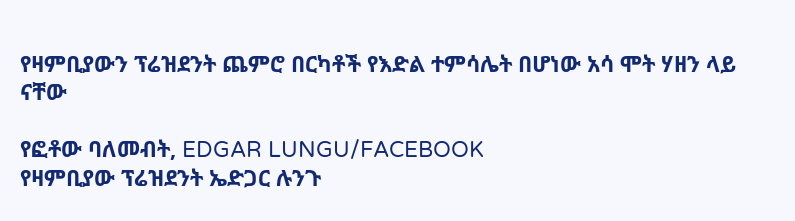የዛምቢያውን ፕሬዝደንት ጨምሮ በርካቶች የእድል ተምሳሌት በሆነው አሳ ሞት ሃዘን ላይ ናቸው

የፎቶው ባለመብት, EDGAR LUNGU/FACEBOOK
የዛምቢያው ፕሬዝደንት ኤድጋር ሉንጉ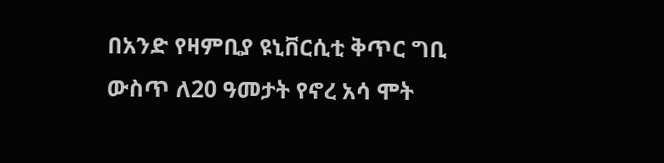በአንድ የዛምቢያ ዩኒቨርሲቲ ቅጥር ግቢ ውስጥ ለ20 ዓመታት የኖረ አሳ ሞት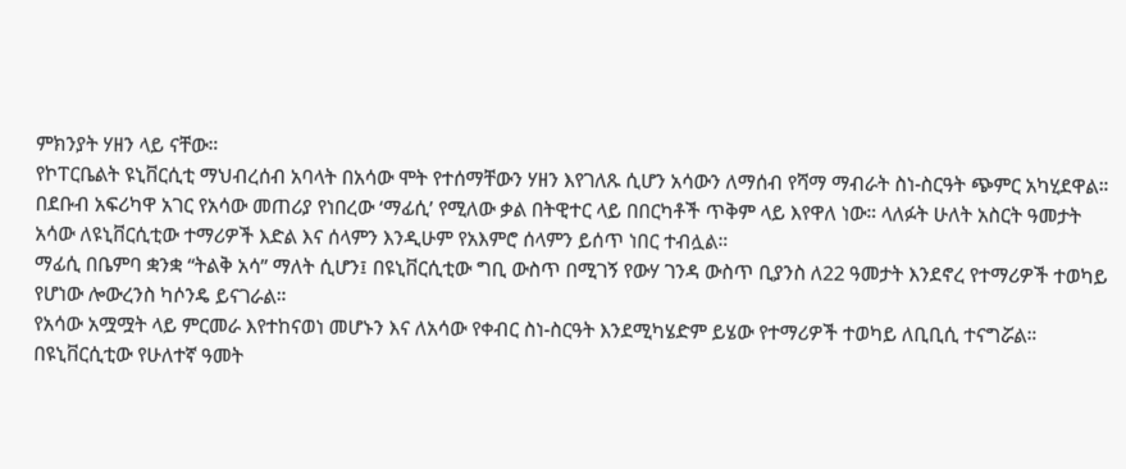ምክንያት ሃዘን ላይ ናቸው።
የኮፐርቤልት ዩኒቨርሲቲ ማህብረሰብ አባላት በአሳው ሞት የተሰማቸውን ሃዘን እየገለጹ ሲሆን አሳውን ለማሰብ የሻማ ማብራት ስነ-ስርዓት ጭምር አካሂደዋል።
በደቡብ አፍሪካዋ አገር የአሳው መጠሪያ የነበረው ‘ማፊሲ’ የሚለው ቃል በትዊተር ላይ በበርካቶች ጥቅም ላይ እየዋለ ነው። ላለፉት ሁለት አስርት ዓመታት አሳው ለዩኒቨርሲቲው ተማሪዎች እድል እና ሰላምን እንዲሁም የአእምሮ ሰላምን ይሰጥ ነበር ተብሏል።
ማፊሲ በቤምባ ቋንቋ “ትልቅ አሳ” ማለት ሲሆን፤ በዩኒቨርሲቲው ግቢ ውስጥ በሚገኝ የውሃ ገንዳ ውስጥ ቢያንስ ለ22 ዓመታት እንደኖረ የተማሪዎች ተወካይ የሆነው ሎውረንስ ካሶንዴ ይናገራል።
የአሳው አሟሟት ላይ ምርመራ እየተከናወነ መሆኑን እና ለአሳው የቀብር ስነ-ስርዓት እንደሚካሄድም ይሄው የተማሪዎች ተወካይ ለቢቢሲ ተናግሯል።
በዩኒቨርሲቲው የሁለተኛ ዓመት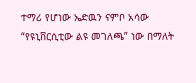ተማሪ የሆነው ኤድዉን ናምቦ አሳው “የዩኒቨርሲቲው ልዩ መገለጫ” ነው በማለት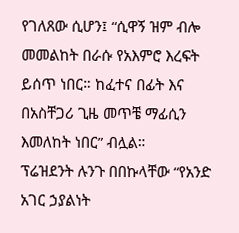የገለጸው ሲሆን፤ “ሲዋኝ ዝም ብሎ መመልከት በራሱ የአእምሮ እረፍት ይሰጥ ነበር። ከፈተና በፊት እና በአስቸጋሪ ጊዜ መጥቼ ማፊሲን እመለከት ነበር” ብሏል።
ፕሬዝደንት ሉንጉ በበኩላቸው “የአንድ አገር ኃያልነት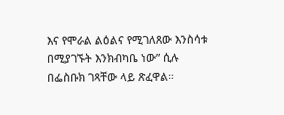እና የሞራል ልዕልና የሚገለጸው እንስሳቱ በሚያገኙት እንክብካቤ ነው” ሲሉ በፌስቡክ ገጻቸው ላይ ጽፈዋል።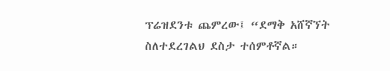ፕሬዝደንቱ ጨምረው፤ “ደማቅ አሸኛኘት ስለተደረገልህ ደስታ ተሰምቶኛል።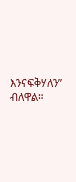እንናፍቅሃለን” ብለዋል።